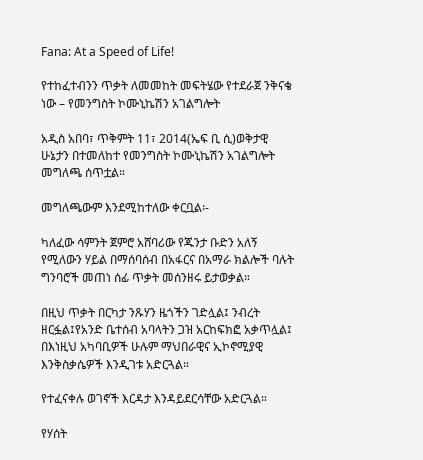Fana: At a Speed of Life!

የተከፈተብንን ጥቃት ለመመከት መፍትሄው የተደራጀ ንቅናቄ ነው – የመንግስት ኮሙኒኬሽን አገልግሎት

አዲስ አበባ፣ ጥቅምት 11፣ 2014(ኤፍ ቢ ሲ)ወቅታዊ ሁኔታን በተመለከተ የመንግስት ኮሙኒኬሽን አገልግሎት መግለጫ ሰጥቷል።

መግለጫውም እንደሚከተለው ቀርቧል፡-

ካለፈው ሳምንት ጀምሮ አሸባሪው የጁንታ ቡድን አለኝ የሚለውን ሃይል በማሰባሰብ በአፋርና በአማራ ክልሎች ባሉት ግንባሮች መጠነ ሰፊ ጥቃት መሰንዘሩ ይታወቃል።

በዚህ ጥቃት በርካታ ንጹሃን ዜጎችን ገድሏል፤ ንብረት ዘርፏል፤የአንድ ቤተሰብ አባላትን ጋዝ አርከፍክፎ አቃጥሏል፤ በእነዚህ አካባቢዎች ሁሉም ማህበራዊና ኢኮኖሚያዊ እንቅስቃሴዎች እንዲገቱ አድርጓል።

የተፈናቀሉ ወገኖች እርዳታ እንዳይደርሳቸው አድርጓል።

የሃሰት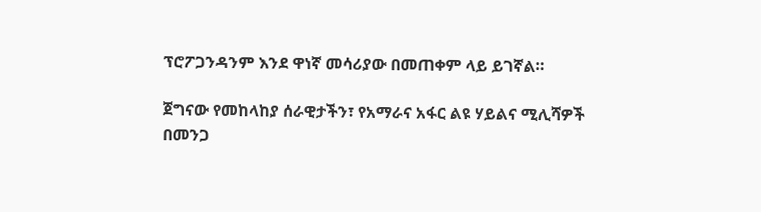ፕሮፖጋንዳንም እንደ ዋነኛ መሳሪያው በመጠቀም ላይ ይገኛል።

ጀግናው የመከላከያ ሰራዊታችን፣ የአማራና አፋር ልዩ ሃይልና ሚሊሻዎች በመንጋ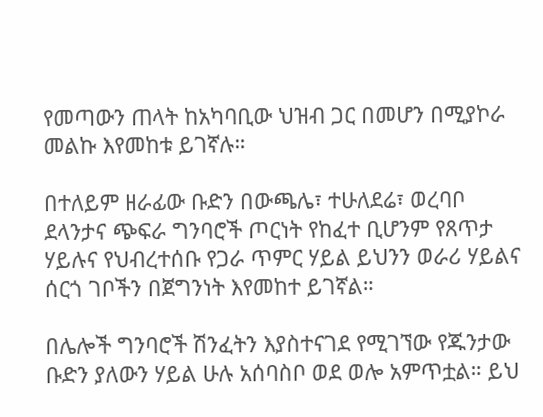የመጣውን ጠላት ከአካባቢው ህዝብ ጋር በመሆን በሚያኮራ መልኩ እየመከቱ ይገኛሉ።

በተለይም ዘራፊው ቡድን በውጫሌ፣ ተሁለደሬ፣ ወረባቦ ደላንታና ጭፍራ ግንባሮች ጦርነት የከፈተ ቢሆንም የጸጥታ ሃይሉና የህብረተሰቡ የጋራ ጥምር ሃይል ይህንን ወራሪ ሃይልና ሰርጎ ገቦችን በጀግንነት እየመከተ ይገኛል።

በሌሎች ግንባሮች ሽንፈትን እያስተናገደ የሚገኘው የጁንታው ቡድን ያለውን ሃይል ሁሉ አሰባስቦ ወደ ወሎ አምጥቷል። ይህ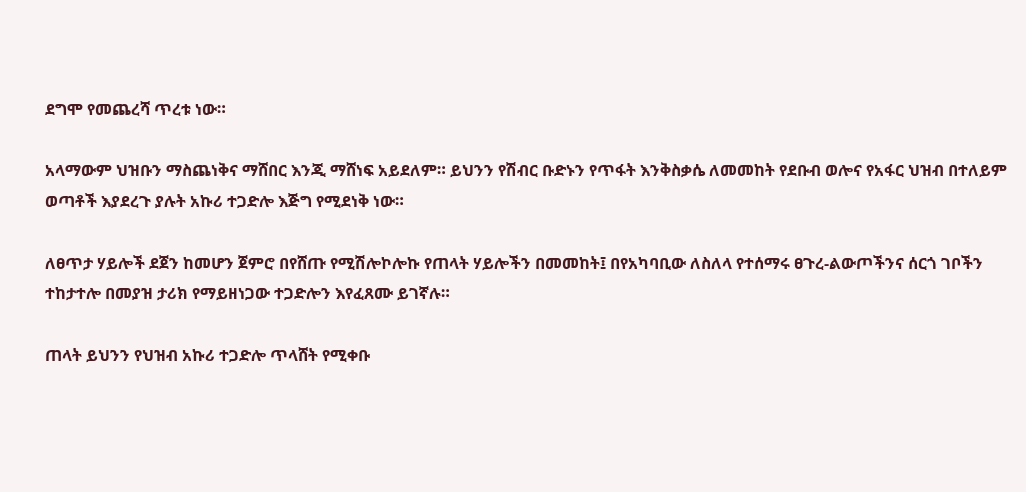ደግሞ የመጨረሻ ጥረቱ ነው።

አላማውም ህዝቡን ማስጨነቅና ማሸበር እንጂ ማሸነፍ አይደለም። ይህንን የሽብር ቡድኑን የጥፋት እንቅስቃሴ ለመመከት የደቡብ ወሎና የአፋር ህዝብ በተለይም ወጣቶች እያደረጉ ያሉት አኩሪ ተጋድሎ እጅግ የሚደነቅ ነው።

ለፀጥታ ሃይሎች ደጀን ከመሆን ጀምሮ በየሸጡ የሚሽሎኮሎኩ የጠላት ሃይሎችን በመመከት፤ በየአካባቢው ለስለላ የተሰማሩ ፀጉረ-ልውጦችንና ሰርጎ ገቦችን ተከታተሎ በመያዝ ታሪክ የማይዘነጋው ተጋድሎን እየፈጸሙ ይገኛሉ።

ጠላት ይህንን የህዝብ አኩሪ ተጋድሎ ጥላሸት የሚቀቡ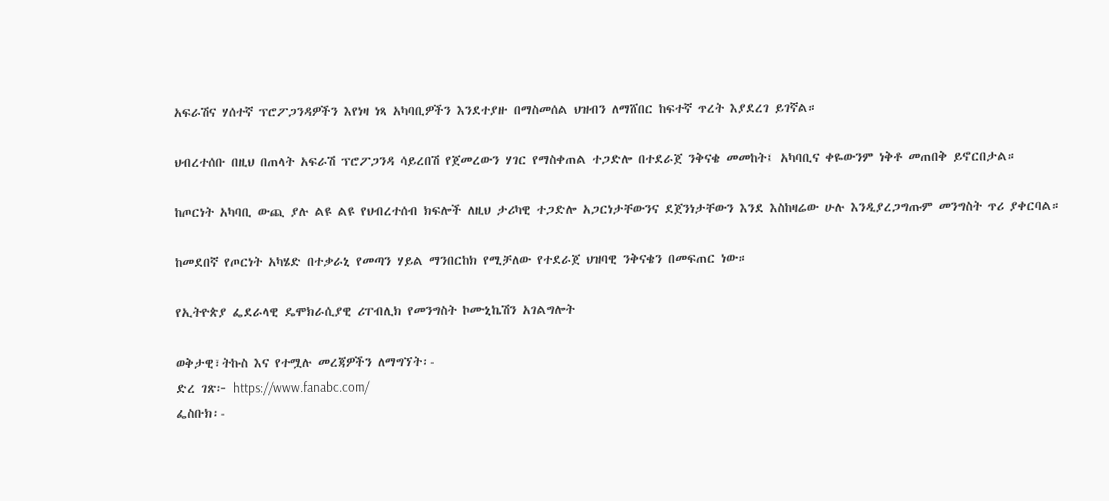አፍራሽና ሃሰተኛ ፕሮፖጋንዳዎችን እየነዛ ነጻ አካባቢዎችን እንደተያዙ በማስመሰል ህዝብን ለማሸበር ከፍተኛ ጥረት እያደረገ ይገኛል።

ህብረተሰቡ በዚህ በጠላት አፍራሽ ፕሮፖጋንዳ ሳይረበሽ የጀመረውን ሃገር የማስቀጠል ተጋድሎ በተደራጀ ንቅናቄ መመከት፤ አካባቢና ቀዬውንም ነቅቶ መጠበቅ ይኖርበታል።

ከጦርነት አካባቢ ውጪ ያሉ ልዩ ልዩ የህብረተሰብ ክፍሎች ለዚህ ታሪካዊ ተጋድሎ አጋርነታቸውንና ደጀንነታቸውን እንደ እስከዛሬው ሁሉ እንዲያረጋግጡም መንግስት ጥሪ ያቀርባል።

ከመደበኛ የጦርነት አካሄድ በተቃራኒ የመጣን ሃይል ማንበርከክ የሚቻለው የተደራጀ ህዝባዊ ንቅናቄን በመፍጠር ነው።

የኢትዮጵያ ፌደራላዊ ዴሞክራሲያዊ ሪፐብሊክ የመንግስት ኮሙኒኬሽን አገልግሎት

ወቅታዊ፣ትኩስ እና የተሟሉ መረጃዎችን ለማግኘት፡-
ድረ ገጽ፦ https://www.fanabc.com/
ፌስቡክ፡-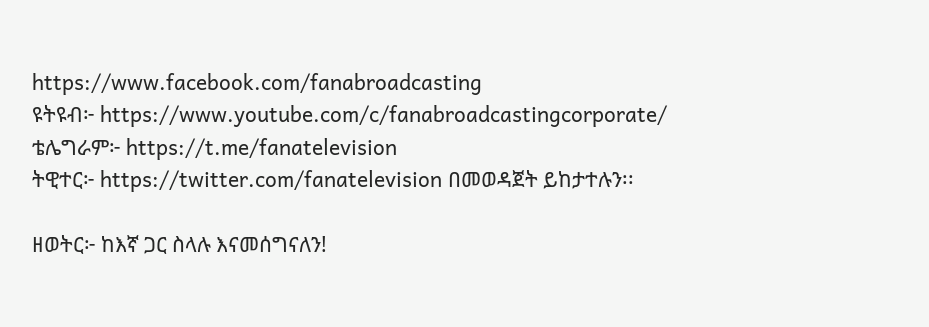https://www.facebook.com/fanabroadcasting
ዩትዩብ፦ https://www.youtube.com/c/fanabroadcastingcorporate/
ቴሌግራም፦ https://t.me/fanatelevision
ትዊተር፦ https://twitter.com/fanatelevision በመወዳጀት ይከታተሉን፡፡

ዘወትር፦ ከእኛ ጋር ስላሉ እናመሰግናለን!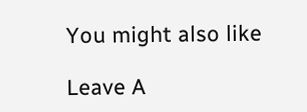You might also like

Leave A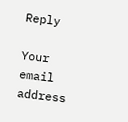Reply

Your email address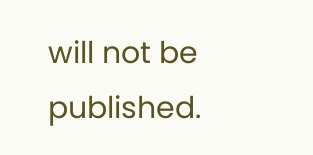will not be published.